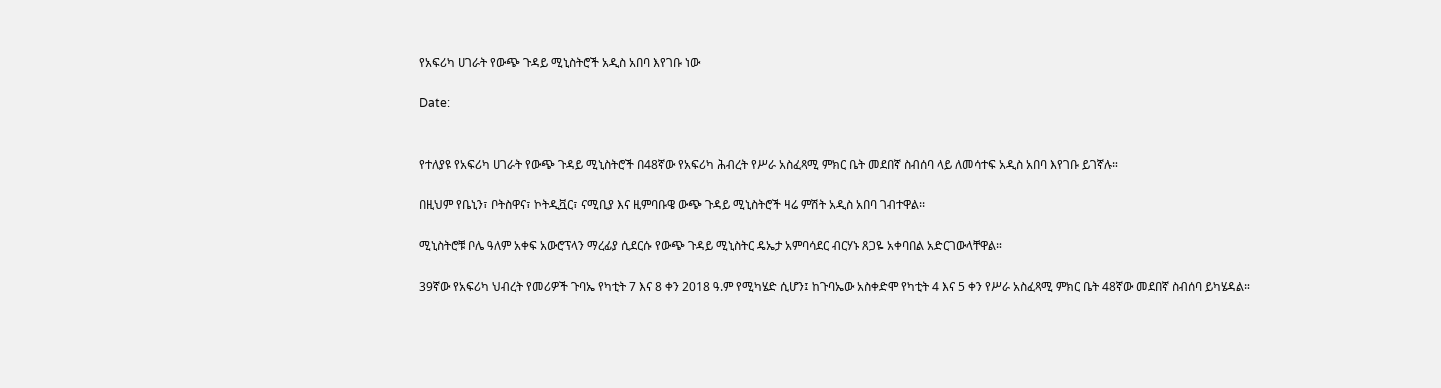የአፍሪካ ሀገራት የውጭ ጉዳይ ሚኒስትሮች አዲስ አበባ እየገቡ ነው

Date:


የተለያዩ የአፍሪካ ሀገራት የውጭ ጉዳይ ሚኒስትሮች በ48ኛው የአፍሪካ ሕብረት የሥራ አስፈጻሚ ምክር ቤት መደበኛ ስብሰባ ላይ ለመሳተፍ አዲስ አበባ እየገቡ ይገኛሉ።

በዚህም የቤኒን፣ ቦትስዋና፣ ኮትዲቯር፣ ናሚቢያ እና ዚምባቡዌ ውጭ ጉዳይ ሚኒስትሮች ዛሬ ምሽት አዲስ አበባ ገብተዋል፡፡

ሚኒስትሮቹ ቦሌ ዓለም አቀፍ አውሮፕላን ማረፊያ ሲደርሱ የውጭ ጉዳይ ሚኒስትር ዴኤታ አምባሳደር ብርሃኑ ጸጋዬ አቀባበል አድርገውላቸዋል።

39ኛው የአፍሪካ ህብረት የመሪዎች ጉባኤ የካቲት 7 እና 8 ቀን 2018 ዓ.ም የሚካሄድ ሲሆን፤ ከጉባኤው አስቀድሞ የካቲት 4 እና 5 ቀን የሥራ አስፈጻሚ ምክር ቤት 48ኛው መደበኛ ስብሰባ ይካሄዳል።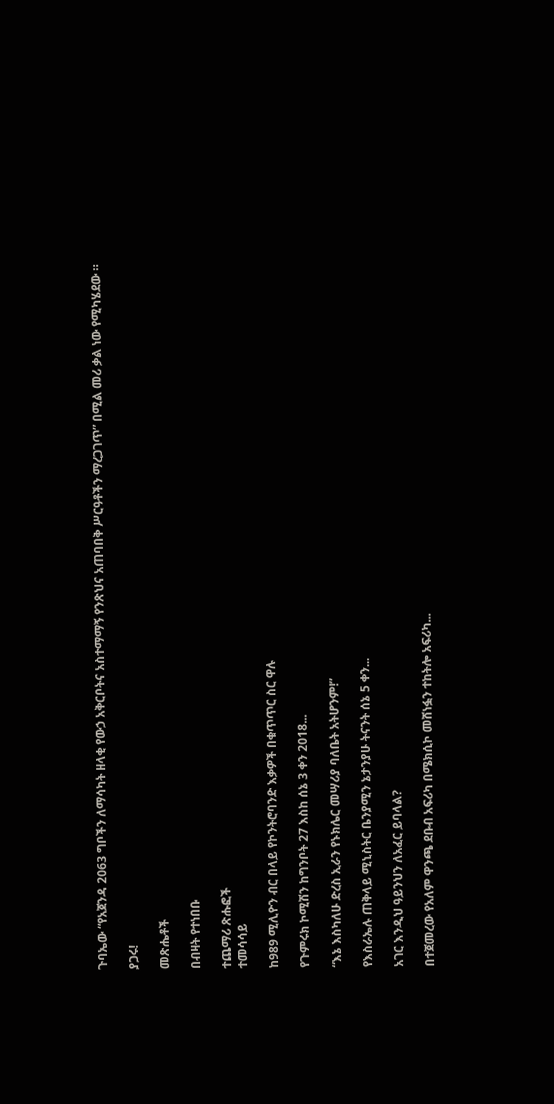ጉባኤው “የአጀንዳ 2063 ግቦችን ለማሳካት ዘላቂ የውኃ አቅርቦትና አስተማማኝ የንጽህና አጠባበቅ ሥርዓቶችን ማረጋገጥ” በሚል መሪ ቃል ነው የሚካሄደው ።

ያጋሩ!

መጽሔቶች

በብዛት የተነበቡ

ተጨማሪ ጽሑፎች
ተመሳሳይ

ከ989 ሚሊዮን ብር በላይ የኮንትሮባንድ እቃዎች በቁጥጥር ስር ዋሉ

የጉምሩክ ኮሚሽን ከግንቦት 27 እስከ ሰኔ 3 ቀን 2018...

“እኔ እስካለሁ ድረስ ኢራን የኑክሌር መሣሪያ ባለቤት አትሆንም!”

የእስራኤሉ ጠቅላይ ሚኒስትር ቤንያሚን ኔታንያሁ ትናንት ሰኔ 5 ቀን...

አገር እንዲህ ዓይንህን ለአፈር ይባላል?

በተጀመረው የአለም ዋንጫ ደቡብ አፍሪካ በሜክሲኮ መሸነፏን ተከትሎ አፍሪካ...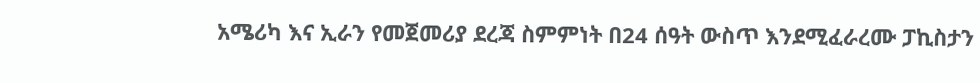አሜሪካ እና ኢራን የመጀመሪያ ደረጃ ስምምነት በ24 ሰዓት ውስጥ እንደሚፈራረሙ ፓኪስታን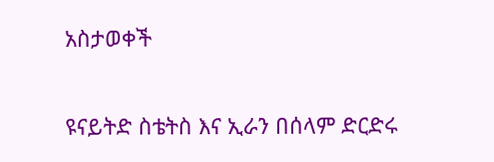አስታወቀች

ዩናይትድ ስቴትስ እና ኢራን በሰላም ድርድሩ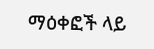ማዕቀፎች ላይ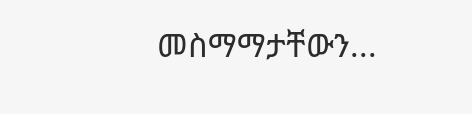መስማማታቸውን...